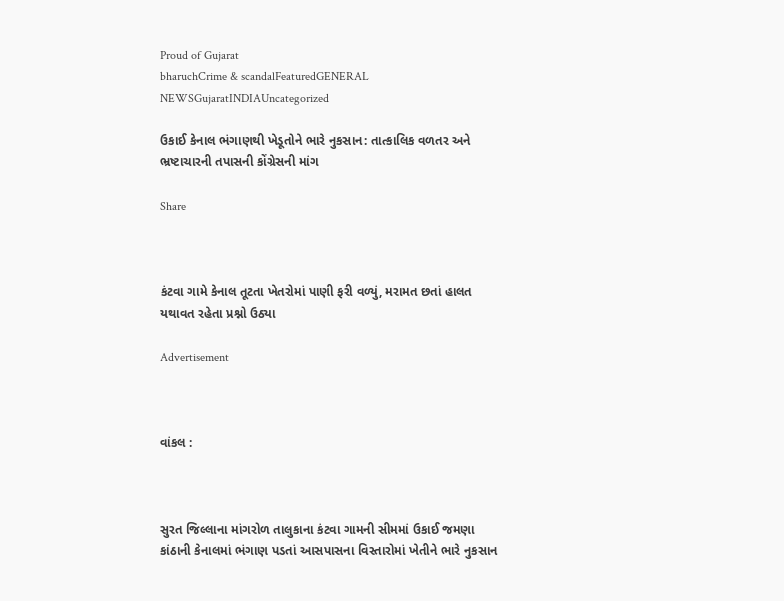Proud of Gujarat
bharuchCrime & scandalFeaturedGENERAL NEWSGujaratINDIAUncategorized

ઉકાઈ કેનાલ ભંગાણથી ખેડૂતોને ભારે નુકસાન: તાત્કાલિક વળતર અને ભ્રષ્ટાચારની તપાસની કોંગ્રેસની માંગ

Share



કંટવા ગામે કેનાલ તૂટતા ખેતરોમાં પાણી ફરી વળ્યું, મરામત છતાં હાલત યથાવત રહેતા પ્રશ્નો ઉઠ્યા

Advertisement



વાંકલ :



સુરત જિલ્લાના માંગરોળ તાલુકાના કંટવા ગામની સીમમાં ઉકાઈ જમણા કાંઠાની કેનાલમાં ભંગાણ પડતાં આસપાસના વિસ્તારોમાં ખેતીને ભારે નુકસાન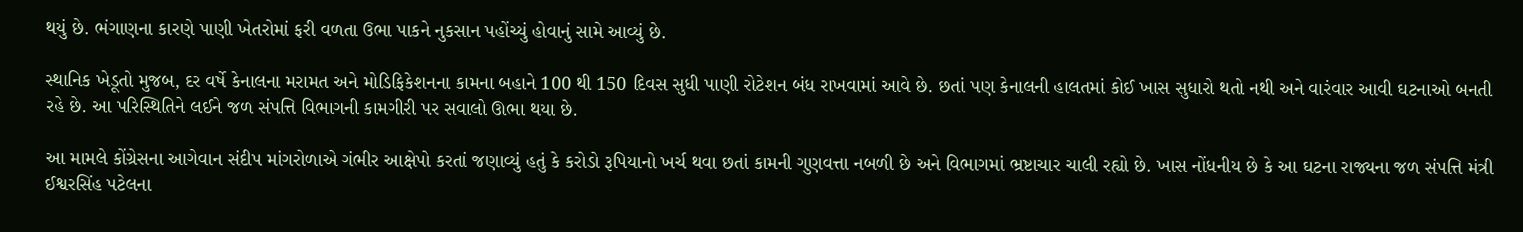થયું છે. ભંગાણના કારણે પાણી ખેતરોમાં ફરી વળતા ઉભા પાકને નુકસાન પહોંચ્યું હોવાનું સામે આવ્યું છે.

સ્થાનિક ખેડૂતો મુજબ, દર વર્ષે કેનાલના મરામત અને મોડિફિકેશનના કામના બહાને 100 થી 150 દિવસ સુધી પાણી રોટેશન બંધ રાખવામાં આવે છે. છતાં પણ કેનાલની હાલતમાં કોઈ ખાસ સુધારો થતો નથી અને વારંવાર આવી ઘટનાઓ બનતી રહે છે. આ પરિસ્થિતિને લઈને જળ સંપત્તિ વિભાગની કામગીરી પર સવાલો ઊભા થયા છે.

આ મામલે કોંગ્રેસના આગેવાન સંદીપ માંગરોળાએ ગંભીર આક્ષેપો કરતાં જણાવ્યું હતું કે કરોડો રૂપિયાનો ખર્ચ થવા છતાં કામની ગુણવત્તા નબળી છે અને વિભાગમાં ભ્રષ્ટાચાર ચાલી રહ્યો છે. ખાસ નોંધનીય છે કે આ ઘટના રાજ્યના જળ સંપત્તિ મંત્રી ઈશ્વરસિંહ પટેલના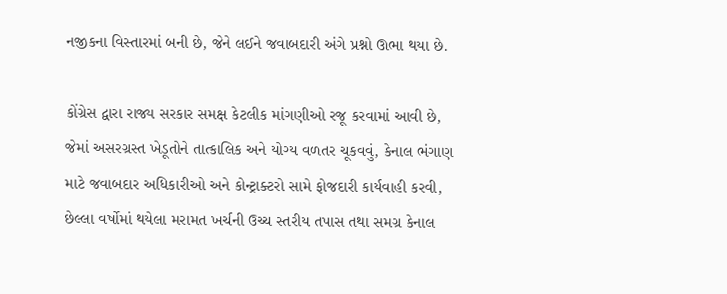નજીકના વિસ્તારમાં બની છે, જેને લઈને જવાબદારી અંગે પ્રશ્નો ઊભા થયા છે.

કોંગ્રેસ દ્વારા રાજ્ય સરકાર સમક્ષ કેટલીક માંગણીઓ રજૂ કરવામાં આવી છે, જેમાં અસરગ્રસ્ત ખેડૂતોને તાત્કાલિક અને યોગ્ય વળતર ચૂકવવું, કેનાલ ભંગાણ માટે જવાબદાર અધિકારીઓ અને કોન્ટ્રાક્ટરો સામે ફોજદારી કાર્યવાહી કરવી, છેલ્લા વર્ષોમાં થયેલા મરામત ખર્ચની ઉચ્ચ સ્તરીય તપાસ તથા સમગ્ર કેનાલ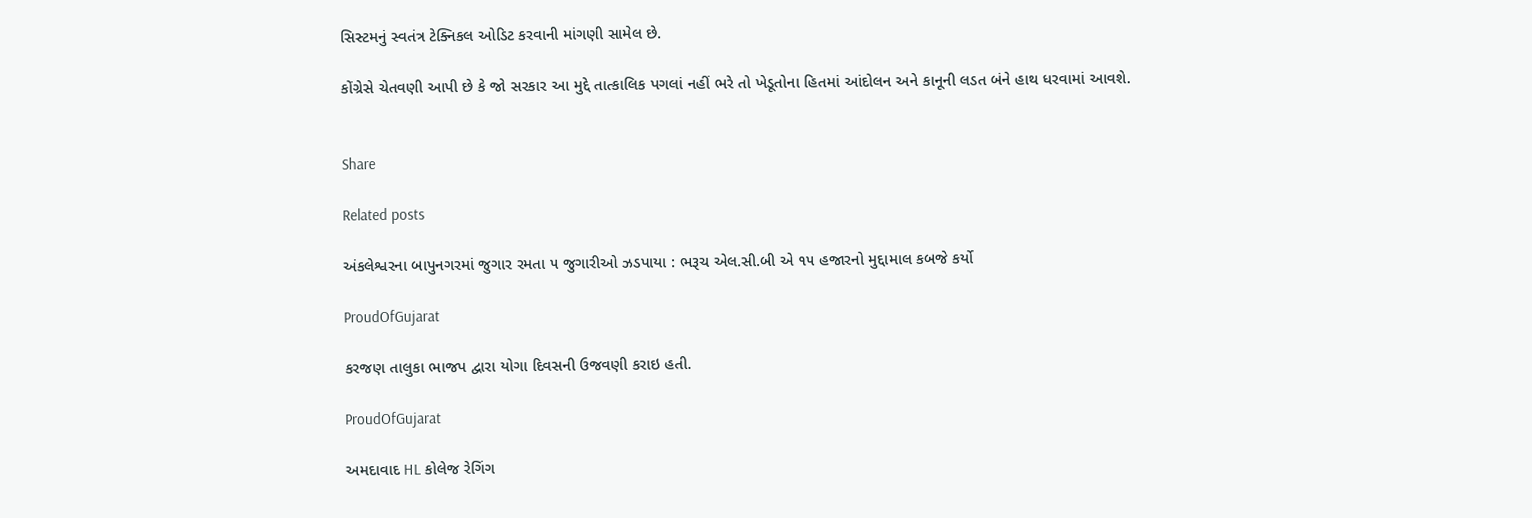સિસ્ટમનું સ્વતંત્ર ટેક્નિકલ ઓડિટ કરવાની માંગણી સામેલ છે.

કોંગ્રેસે ચેતવણી આપી છે કે જો સરકાર આ મુદ્દે તાત્કાલિક પગલાં નહીં ભરે તો ખેડૂતોના હિતમાં આંદોલન અને કાનૂની લડત બંને હાથ ધરવામાં આવશે.


Share

Related posts

અંકલેશ્વરના બાપુનગરમાં જુગાર રમતા ૫ જુગારીઓ ઝડપાયા : ભરૂચ એલ.સી.બી એ ૧૫ હજારનો મુદ્દામાલ કબજે કર્યો

ProudOfGujarat

કરજણ તાલુકા ભાજપ દ્વારા યોગા દિવસની ઉજવણી કરાઇ હતી.

ProudOfGujarat

અમદાવાદ HL કોલેજ રેગિંગ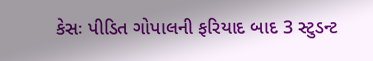કેસઃ પીડિત ગોપાલની ફરિયાદ બાદ 3 સ્ટુડન્ટ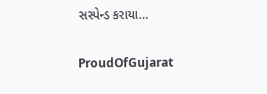સસ્પેન્ડ કરાયા…

ProudOfGujarat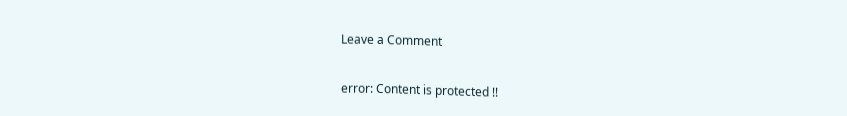Leave a Comment

error: Content is protected !!